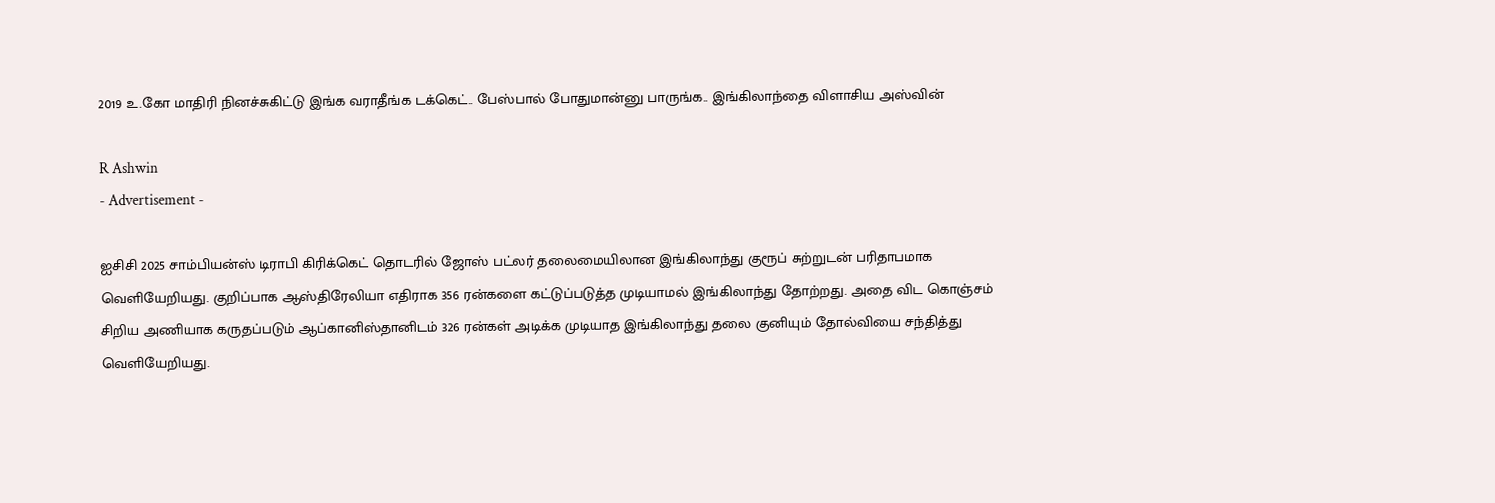2019 உ.கோ மாதிரி நினச்சுகிட்டு இங்க வராதீங்க டக்கெட்.. பேஸ்பால் போதுமான்னு பாருங்க.. இங்கிலாந்தை விளாசிய அஸ்வின்

R Ashwin
- Advertisement -

ஐசிசி 2025 சாம்பியன்ஸ் டிராபி கிரிக்கெட் தொடரில் ஜோஸ் பட்லர் தலைமையிலான இங்கிலாந்து குரூப் சுற்றுடன் பரிதாபமாக வெளியேறியது. குறிப்பாக ஆஸ்திரேலியா எதிராக 356 ரன்களை கட்டுப்படுத்த முடியாமல் இங்கிலாந்து தோற்றது. அதை விட கொஞ்சம் சிறிய அணியாக கருதப்படும் ஆப்கானிஸ்தானிடம் 326 ரன்கள் அடிக்க முடியாத இங்கிலாந்து தலை குனியும் தோல்வியை சந்தித்து வெளியேறியது.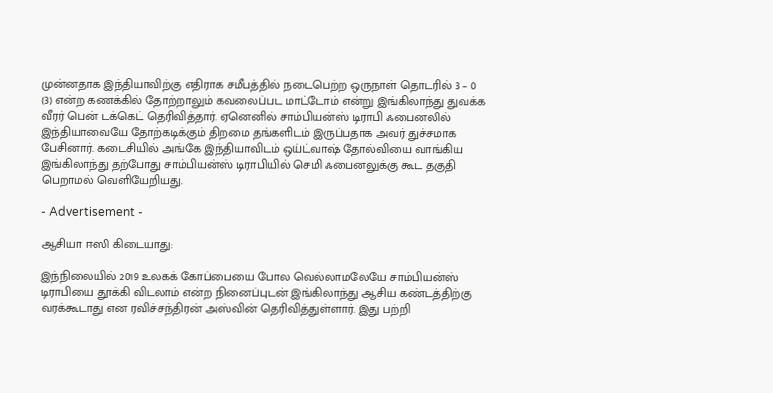முன்னதாக இந்தியாவிற்கு எதிராக சமீபத்தில் நடைபெற்ற ஒருநாள் தொடரில் 3 – 0 (3) என்ற கணக்கில் தோற்றாலும் கவலைப்பட மாட்டோம் என்று இங்கிலாந்து துவக்க வீரர் பென் டக்கெட் தெரிவித்தார். ஏனெனில் சாம்பியன்ஸ் டிராபி ஃபைனலில் இந்தியாவையே தோற்கடிக்கும் திறமை தங்களிடம் இருப்பதாக அவர் துச்சமாக பேசினார். கடைசியில் அங்கே இந்தியாவிடம் ஒய்ட்வாஷ் தோல்வியை வாங்கிய இங்கிலாந்து தற்போது சாம்பியன்ஸ் டிராபியில் செமி ஃபைனலுக்கு கூட தகுதி பெறாமல் வெளியேறியது.

- Advertisement -

ஆசியா ஈஸி கிடையாது:

இந்நிலையில் 2019 உலகக் கோப்பையை போல வெல்லாமலேயே சாம்பியன்ஸ் டிராபியை தூக்கி விடலாம் என்ற நினைப்புடன் இங்கிலாந்து ஆசிய கண்டத்திற்கு வரக்கூடாது என ரவிச்சந்திரன் அஸ்வின் தெரிவித்துள்ளார். இது பற்றி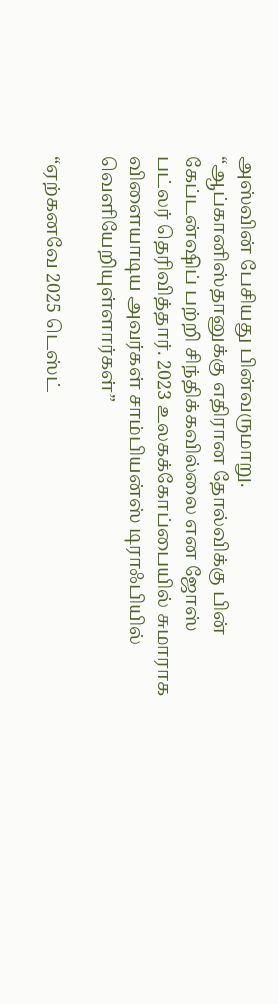அஸ்வின் பேசியது பின்வருமாறு. “ஆப்கானிஸ்தானுக்கு எதிரான தோல்விக்கு பின் கேப்டன்ஷிப் பற்றி சிந்திக்கவில்லை என ஜோஸ் பட்லர் தெரிவித்தார். 2023 உலகக்கோப்பையில் சுமாராக விளையாடிய அவர்கள் சாம்பியன்ஸ் டிராஃபியில் வெளியேறியுள்ளார்கள்”

“ஏற்கனவே 2025 டெஸ்ட்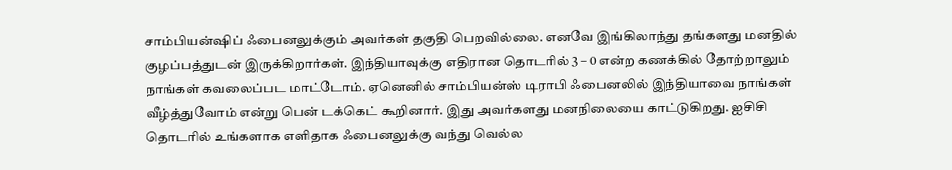சாம்பியன்ஷிப் ஃபைனலுக்கும் அவர்கள் தகுதி பெறவில்லை. எனவே இங்கிலாந்து தங்களது மனதில் குழப்பத்துடன் இருக்கிறார்கள். இந்தியாவுக்கு எதிரான தொடரில் 3 – 0 என்ற கணக்கில் தோற்றாலும் நாங்கள் கவலைப்பட மாட்டோம். ஏனெனில் சாம்பியன்ஸ் டிராபி ஃபைனலில் இந்தியாவை நாங்கள் வீழ்த்துவோம் என்று பென் டக்கெட் கூறினார். இது அவர்களது மனநிலையை காட்டுகிறது. ஐசிசி தொடரில் உங்களாக எளிதாக ஃபைனலுக்கு வந்து வெல்ல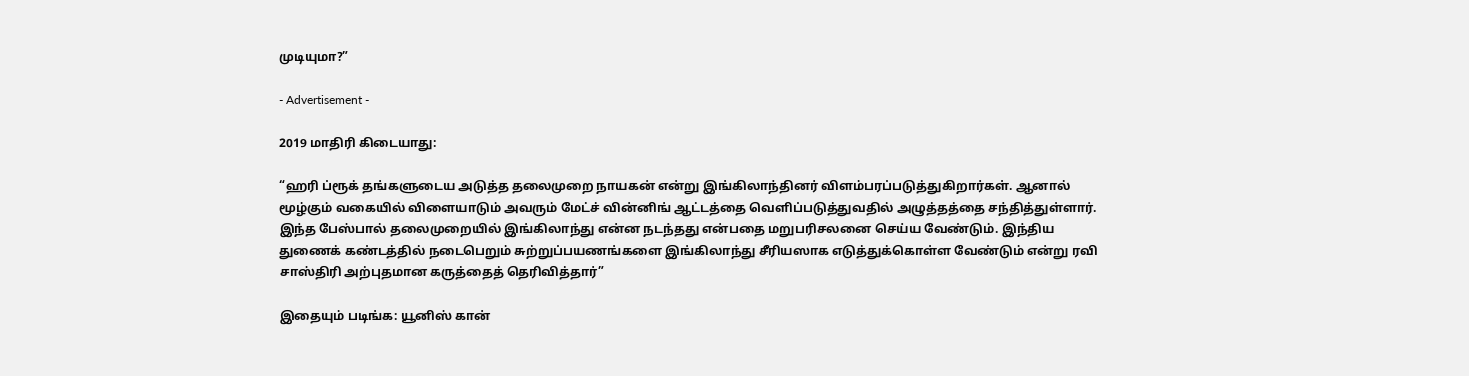முடியுமா?”

- Advertisement -

2019 மாதிரி கிடையாது:

“ஹரி ப்ரூக் தங்களுடைய அடுத்த தலைமுறை நாயகன் என்று இங்கிலாந்தினர் விளம்பரப்படுத்துகிறார்கள். ஆனால் மூழ்கும் வகையில் விளையாடும் அவரும் மேட்ச் வின்னிங் ஆட்டத்தை வெளிப்படுத்துவதில் அழுத்தத்தை சந்தித்துள்ளார். இந்த பேஸ்பால் தலைமுறையில் இங்கிலாந்து என்ன நடந்தது என்பதை மறுபரிசலனை செய்ய வேண்டும். இந்திய துணைக் கண்டத்தில் நடைபெறும் சுற்றுப்பயணங்களை இங்கிலாந்து சீரியஸாக எடுத்துக்கொள்ள வேண்டும் என்று ரவி சாஸ்திரி அற்புதமான கருத்தைத் தெரிவித்தார்”

இதையும் படிங்க: யூனிஸ் கான்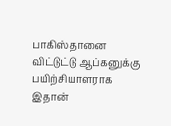பாகிஸ்தானை விட்டுட்டு ஆப்கனுக்கு பயிற்சியாளராக இதான்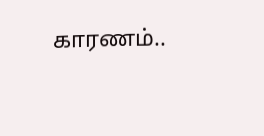காரணம்..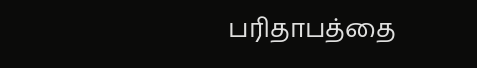பரிதாபத்தை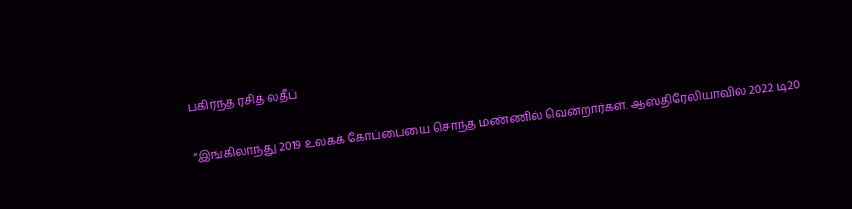பகிர்ந்த ரசித் லதீப்

“இங்கிலாந்து 2019 உலகக் கோப்பையை சொந்த மண்ணில் வென்றார்கள். ஆஸ்திரேலியாவில் 2022 டி20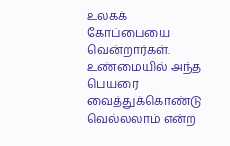உலகக் கோப்பையை வென்றார்கள். உண்மையில் அந்த பெயரை வைத்துக்கொண்டு வெல்லலாம் என்ற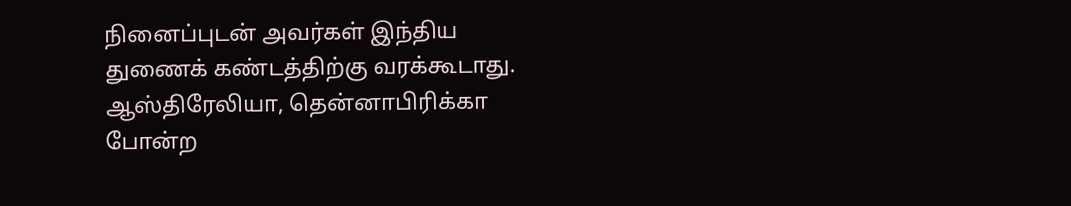நினைப்புடன் அவர்கள் இந்திய துணைக் கண்டத்திற்கு வரக்கூடாது. ஆஸ்திரேலியா, தென்னாபிரிக்கா போன்ற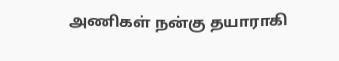அணிகள் நன்கு தயாராகி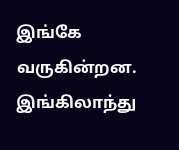இங்கே வருகின்றன. இங்கிலாந்து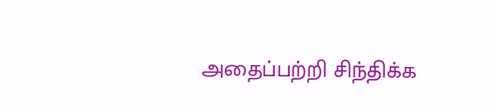அதைப்பற்றி சிந்திக்க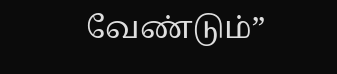வேண்டும்”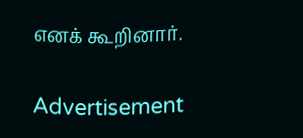எனக் கூறினார்.

Advertisement